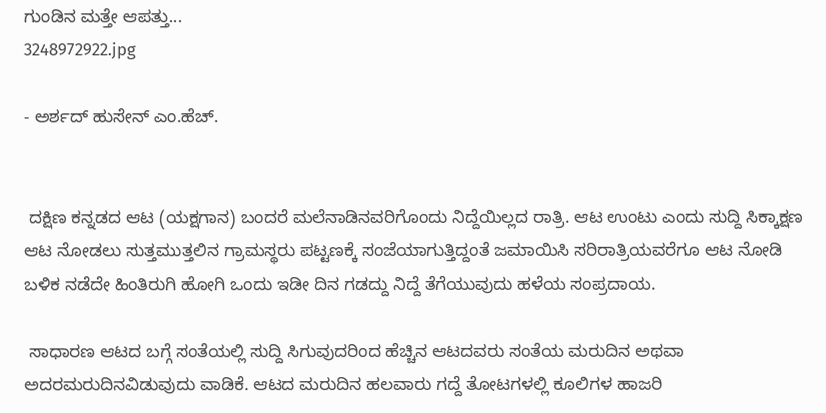ಗುಂಡಿನ ಮತ್ತೇ ಆಪತ್ತು...
3248972922.jpg

- ಅರ್ಶದ್ ಹುಸೇನ್ ಎಂ.ಹೆಚ್.


 ದಕ್ಷಿಣ ಕನ್ನಡದ ಆಟ (ಯಕ್ಷಗಾನ) ಬಂದರೆ ಮಲೆನಾಡಿನವರಿಗೊಂದು ನಿದ್ದೆಯಿಲ್ಲದ ರಾತ್ರಿ. ಆಟ ಉಂಟು ಎಂದು ಸುದ್ದಿ ಸಿಕ್ಕಾಕ್ಷಣ ಆಟ ನೋಡಲು ಸುತ್ತಮುತ್ತಲಿನ ಗ್ರಾಮಸ್ಥರು ಪಟ್ಟಣಕ್ಕೆ ಸಂಜೆಯಾಗುತ್ತಿದ್ದಂತೆ ಜಮಾಯಿಸಿ ಸರಿರಾತ್ರಿಯವರೆಗೂ ಆಟ ನೋಡಿ ಬಳಿಕ ನಡೆದೇ ಹಿಂತಿರುಗಿ ಹೋಗಿ ಒಂದು ಇಡೀ ದಿನ ಗಡದ್ದು ನಿದ್ದೆ ತೆಗೆಯುವುದು ಹಳೆಯ ಸಂಪ್ರದಾಯ.

 ಸಾಧಾರಣ ಆಟದ ಬಗ್ಗೆ ಸಂತೆಯಲ್ಲಿ ಸುದ್ದಿ ಸಿಗುವುದರಿಂದ ಹೆಚ್ಚಿನ ಆಟದವರು ಸಂತೆಯ ಮರುದಿನ ಅಥವಾ ಅದರಮರುದಿನವಿಡುವುದು ವಾಡಿಕೆ. ಆಟದ ಮರುದಿನ ಹಲವಾರು ಗದ್ದೆ ತೋಟಗಳಲ್ಲಿ ಕೂಲಿಗಳ ಹಾಜರಿ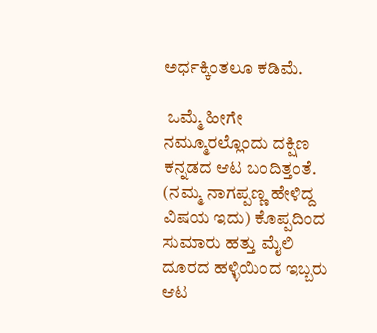ಅರ್ಧಕ್ಕಿಂತಲೂ ಕಡಿಮೆ.

 ಒಮ್ಮೆ ಹೀಗೇ ನಮ್ಮೂರಲ್ಲೊಂದು ದಕ್ಷಿಣ ಕನ್ನಡದ ಆಟ ಬಂದಿತ್ತಂತೆ. (ನಮ್ಮ ನಾಗಪ್ಪಣ್ಣ ಹೇಳಿದ್ದ ವಿಷಯ ಇದು) ಕೊಪ್ಪದಿಂದ ಸುಮಾರು ಹತ್ತು ಮೈಲಿ ದೂರದ ಹಳ್ಳಿಯಿಂದ ಇಬ್ಬರು ಆಟ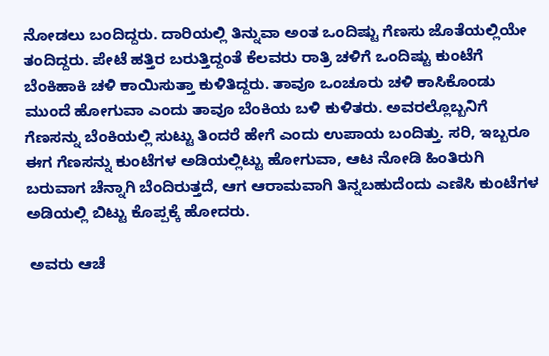ನೋಡಲು ಬಂದಿದ್ದರು. ದಾರಿಯಲ್ಲಿ ತಿನ್ನುವಾ ಅಂತ ಒಂದಿಷ್ಟು ಗೆಣಸು ಜೊತೆಯಲ್ಲಿಯೇ ತಂದಿದ್ದರು. ಪೇಟೆ ಹತ್ತಿರ ಬರುತ್ತಿದ್ದಂತೆ ಕೆಲವರು ರಾತ್ರಿ ಚಳಿಗೆ ಒಂದಿಷ್ಟು ಕುಂಟೆಗೆ ಬೆಂಕಿಹಾಕಿ ಚಳಿ ಕಾಯಿಸುತ್ತಾ ಕುಳಿತಿದ್ದರು. ತಾವೂ ಒಂಚೂರು ಚಳಿ ಕಾಸಿಕೊಂಡು ಮುಂದೆ ಹೋಗುವಾ ಎಂದು ತಾವೂ ಬೆಂಕಿಯ ಬಳಿ ಕುಳಿತರು. ಅವರಲ್ಲೊಬ್ಬನಿಗೆ ಗೆಣಸನ್ನು ಬೆಂಕಿಯಲ್ಲಿ ಸುಟ್ಟು ತಿಂದರೆ ಹೇಗೆ ಎಂದು ಉಪಾಯ ಬಂದಿತ್ತು. ಸರಿ, ಇಬ್ಬರೂ ಈಗ ಗೆಣಸನ್ನು ಕುಂಟೆಗಳ ಅಡಿಯಲ್ಲಿಟ್ಟು ಹೋಗುವಾ, ಆಟ ನೋಡಿ ಹಿಂತಿರುಗಿ ಬರುವಾಗ ಚೆನ್ನಾಗಿ ಬೆಂದಿರುತ್ತದೆ, ಆಗ ಆರಾಮವಾಗಿ ತಿನ್ನಬಹುದೆಂದು ಎಣಿಸಿ ಕುಂಟೆಗಳ ಅಡಿಯಲ್ಲಿ ಬಿಟ್ಟು ಕೊಪ್ಪಕ್ಕೆ ಹೋದರು.

 ಅವರು ಆಚೆ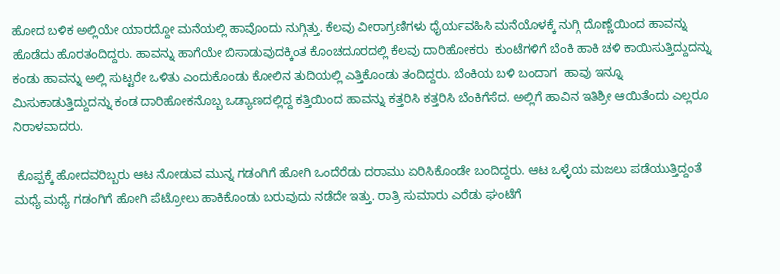ಹೋದ ಬಳಿಕ ಅಲ್ಲಿಯೇ ಯಾರದ್ದೋ ಮನೆಯಲ್ಲಿ ಹಾವೊಂದು ನುಗ್ಗಿತ್ತು. ಕೆಲವು ವೀರಾಗ್ರಣಿಗಳು ಧೈರ್ಯವಹಿಸಿ ಮನೆಯೊಳಕ್ಕೆ ನುಗ್ಗಿ ದೊಣ್ಣೆಯಿಂದ ಹಾವನ್ನು ಹೊಡೆದು ಹೊರತಂದಿದ್ದರು. ಹಾವನ್ನು ಹಾಗೆಯೇ ಬಿಸಾಡುವುದಕ್ಕಿಂತ ಕೊಂಚದೂರದಲ್ಲಿ ಕೆಲವು ದಾರಿಹೋಕರು  ಕುಂಟೆಗಳಿಗೆ ಬೆಂಕಿ ಹಾಕಿ ಚಳಿ ಕಾಯಿಸುತ್ತಿದ್ದುದನ್ನು ಕಂಡು ಹಾವನ್ನು ಅಲ್ಲಿ ಸುಟ್ಟರೇ ಒಳಿತು ಎಂದುಕೊಂಡು ಕೋಲಿನ ತುದಿಯಲ್ಲಿ ಎತ್ತಿಕೊಂಡು ತಂದಿದ್ದರು. ಬೆಂಕಿಯ ಬಳಿ ಬಂದಾಗ  ಹಾವು ಇನ್ನೂ ಮಿಸುಕಾಡುತ್ತಿದ್ದುದನ್ನು ಕಂಡ ದಾರಿಹೋಕನೊಬ್ಬ ಒಡ್ಯಾಣದಲ್ಲಿದ್ದ ಕತ್ತಿಯಿಂದ ಹಾವನ್ನು ಕತ್ತರಿಸಿ ಕತ್ತರಿಸಿ ಬೆಂಕಿಗೆಸೆದ. ಅಲ್ಲಿಗೆ ಹಾವಿನ ಇತಿಶ್ರೀ ಆಯಿತೆಂದು ಎಲ್ಲರೂ ನಿರಾಳವಾದರು.

 ಕೊಪ್ಪಕ್ಕೆ ಹೋದವರಿಬ್ಬರು ಆಟ ನೋಡುವ ಮುನ್ನ ಗಡಂಗಿಗೆ ಹೋಗಿ ಒಂದೆರೆಡು ದರಾಮು ಏರಿಸಿಕೊಂಡೇ ಬಂದಿದ್ದರು. ಆಟ ಒಳ್ಳೆಯ ಮಜಲು ಪಡೆಯುತ್ತಿದ್ದಂತೆ ಮಧ್ಯೆ ಮಧ್ಯೆ ಗಡಂಗಿಗೆ ಹೋಗಿ ಪೆಟ್ರೋಲು ಹಾಕಿಕೊಂಡು ಬರುವುದು ನಡೆದೇ ಇತ್ತು. ರಾತ್ರಿ ಸುಮಾರು ಎರೆಡು ಘಂಟೆಗೆ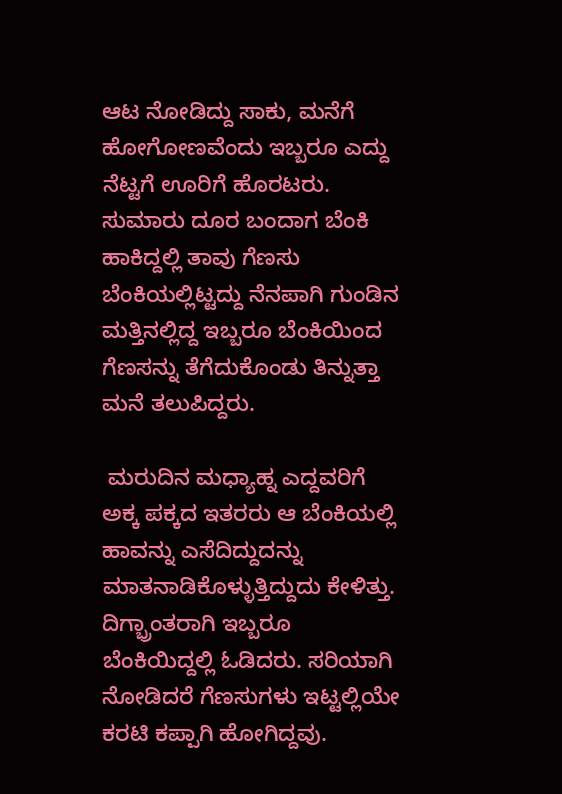ಆಟ ನೋಡಿದ್ದು ಸಾಕು, ಮನೆಗೆ ಹೋಗೋಣವೆಂದು ಇಬ್ಬರೂ ಎದ್ದು ನೆಟ್ಟಗೆ ಊರಿಗೆ ಹೊರಟರು. ಸುಮಾರು ದೂರ ಬಂದಾಗ ಬೆಂಕಿ ಹಾಕಿದ್ದಲ್ಲಿ ತಾವು ಗೆಣಸು ಬೆಂಕಿಯಲ್ಲಿಟ್ಟದ್ದು ನೆನಪಾಗಿ ಗುಂಡಿನ ಮತ್ತಿನಲ್ಲಿದ್ದ ಇಬ್ಬರೂ ಬೆಂಕಿಯಿಂದ ಗೆಣಸನ್ನು ತೆಗೆದುಕೊಂಡು ತಿನ್ನುತ್ತಾ ಮನೆ ತಲುಪಿದ್ದರು.

 ಮರುದಿನ ಮಧ್ಯಾಹ್ನ ಎದ್ದವರಿಗೆ ಅಕ್ಕ ಪಕ್ಕದ ಇತರರು ಆ ಬೆಂಕಿಯಲ್ಲಿ ಹಾವನ್ನು ಎಸೆದಿದ್ದುದನ್ನು ಮಾತನಾಡಿಕೊಳ್ಳುತ್ತಿದ್ದುದು ಕೇಳಿತ್ತು. ದಿಗ್ಭ್ರಾಂತರಾಗಿ ಇಬ್ಬರೂ ಬೆಂಕಿಯಿದ್ದಲ್ಲಿ ಓಡಿದರು. ಸರಿಯಾಗಿ ನೋಡಿದರೆ ಗೆಣಸುಗಳು ಇಟ್ಟಲ್ಲಿಯೇ ಕರಟಿ ಕಪ್ಪಾಗಿ ಹೋಗಿದ್ದವು.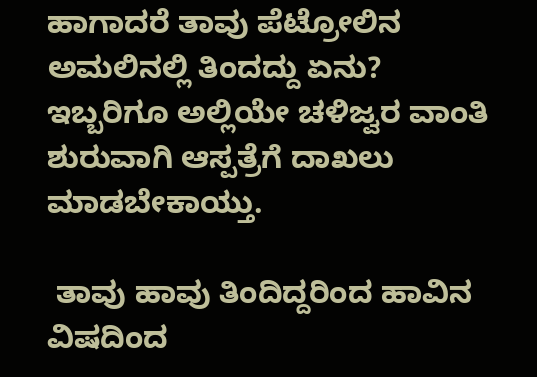ಹಾಗಾದರೆ ತಾವು ಪೆಟ್ರೋಲಿನ ಅಮಲಿನಲ್ಲಿ ತಿಂದದ್ದು ಏನು? ಇಬ್ಬರಿಗೂ ಅಲ್ಲಿಯೇ ಚಳಿಜ್ವರ ವಾಂತಿ ಶುರುವಾಗಿ ಆಸ್ಪತ್ರೆಗೆ ದಾಖಲು ಮಾಡಬೇಕಾಯ್ತು.

 ತಾವು ಹಾವು ತಿಂದಿದ್ದರಿಂದ ಹಾವಿನ ವಿಷದಿಂದ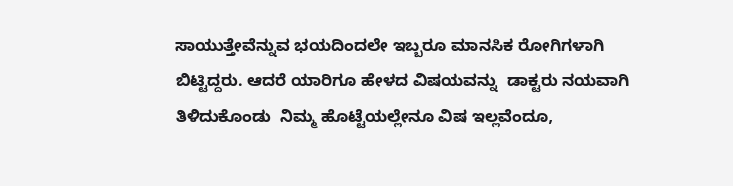ಸಾಯುತ್ತೇವೆನ್ನುವ ಭಯದಿಂದಲೇ ಇಬ್ಬರೂ ಮಾನಸಿಕ ರೋಗಿಗಳಾಗಿ ಬಿಟ್ಟಿದ್ದರು. ಆದರೆ ಯಾರಿಗೂ ಹೇಳದ ವಿಷಯವನ್ನು  ಡಾಕ್ಟರು ನಯವಾಗಿ ತಿಳಿದುಕೊಂಡು  ನಿಮ್ಮ ಹೊಟ್ಟೆಯಲ್ಲೇನೂ ವಿಷ ಇಲ್ಲವೆಂದೂ,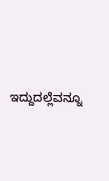ಇದ್ದುದಲ್ಲೆವನ್ನೂ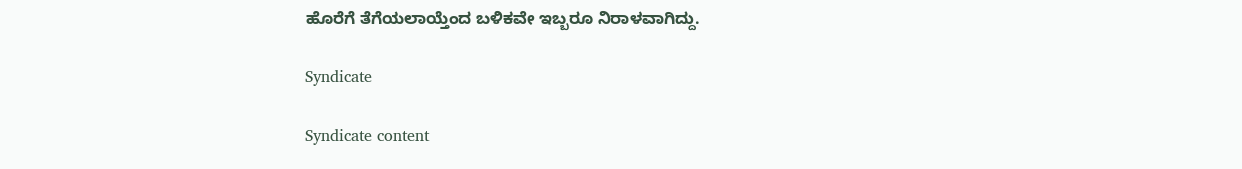ಹೊರೆಗೆ ತೆಗೆಯಲಾಯ್ತೆಂದ ಬಳಿಕವೇ ಇಬ್ಬರೂ ನಿರಾಳವಾಗಿದ್ದು.

Syndicate

Syndicate content